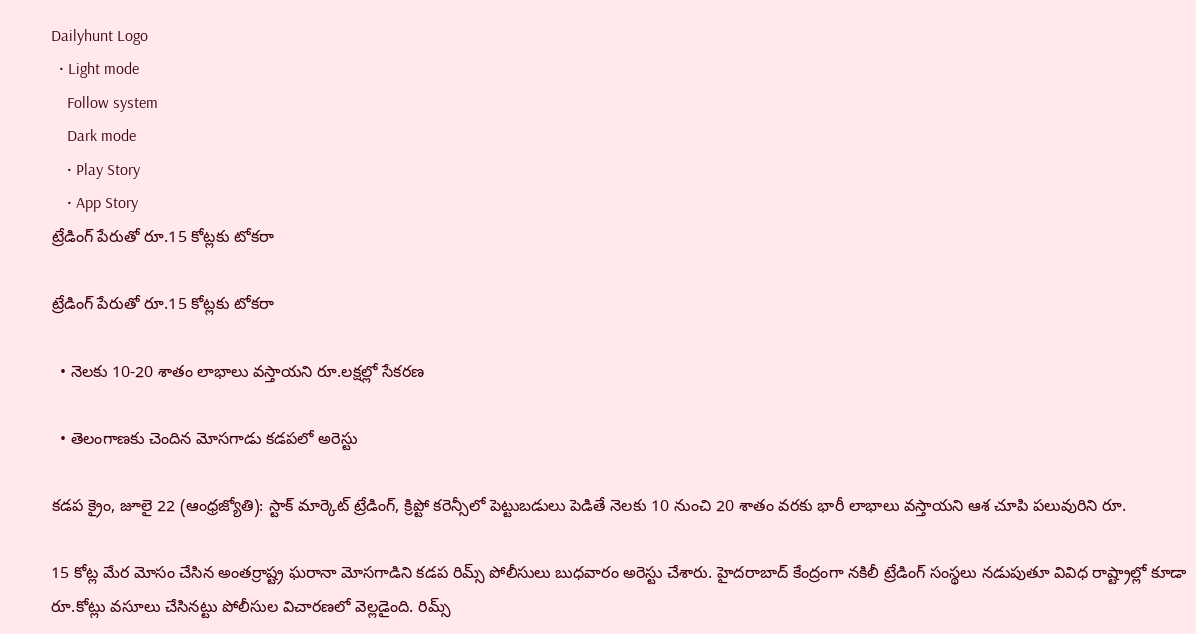Dailyhunt Logo
  • Light mode
    Follow system
    Dark mode
    • Play Story
    • App Story
ట్రేడింగ్‌ పేరుతో రూ.15 కోట్లకు టోకరా

ట్రేడింగ్‌ పేరుతో రూ.15 కోట్లకు టోకరా

  • నెలకు 10-20 శాతం లాభాలు వస్తాయని రూ.లక్షల్లో సేకరణ

  • తెలంగాణకు చెందిన మోసగాడు కడపలో అరెస్టు

కడప క్రైం, జూలై 22 (ఆంధ్రజ్యోతి): స్టాక్‌ మార్కెట్‌ ట్రేడింగ్‌, క్రిప్టో కరెన్సీలో పెట్టుబడులు పెడితే నెలకు 10 నుంచి 20 శాతం వరకు భారీ లాభాలు వస్తాయని ఆశ చూపి పలువురిని రూ.

15 కోట్ల మేర మోసం చేసిన అంతర్రాష్ట్ర ఘరానా మోసగాడిని కడప రిమ్స్‌ పోలీసులు బుధవారం అరెస్టు చేశారు. హైదరాబాద్‌ కేంద్రంగా నకిలీ ట్రేడింగ్‌ సంస్థలు నడుపుతూ వివిధ రాష్ట్రాల్లో కూడా రూ.కోట్లు వసూలు చేసినట్టు పోలీసుల విచారణలో వెల్లడైంది. రిమ్స్‌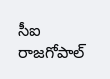సీఐ రాజగోపాల్‌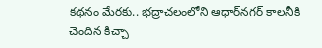కథనం మేరకు.. భద్రాచలంలోని ఆధార్‌నగర్‌ కాలనీకి చెందిన కిచ్చా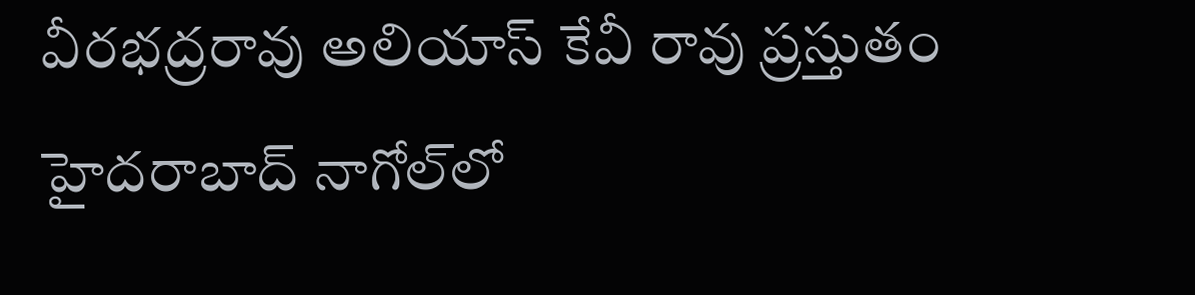వీరభద్రరావు అలియాస్‌ కేవీ రావు ప్రస్తుతం హైదరాబాద్‌ నాగోల్‌లో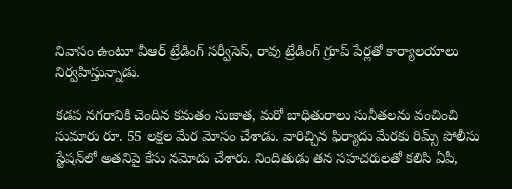నివాసం ఉంటూ వీఆర్‌ ట్రేడింగ్‌ సర్వీసెస్‌, రావు ట్రేడింగ్‌ గ్రూప్‌ పేర్లతో కార్యాలయాలు నిర్వహిస్తున్నాడు.

కడప నగరానికి చెందిన కమతం సుజాత, మరో బాధితురాలు సునీతలను వంచించి సుమారు రూ. 55 లక్షల మేర మోసం చేశాడు. వారిచ్చిన ఫిర్యాదు మేరకు రిమ్స్‌ పోలీసు స్టేషన్‌లో అతనిపై కేసు నమోదు చేశారు. నిందితుడు తన సహచరులతో కలిసి ఏపీ,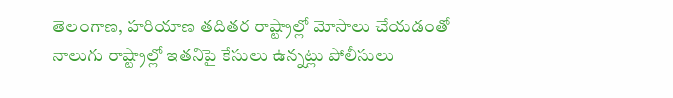తెలంగాణ, హరియాణ తదితర రాష్ట్రాల్లో మోసాలు చేయడంతో నాలుగు రాష్ట్రాల్లో ఇతనిపై కేసులు ఉన్నట్లు పోలీసులు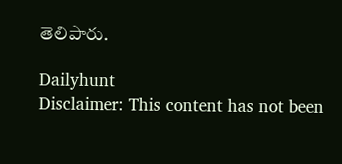తెలిపారు.

Dailyhunt
Disclaimer: This content has not been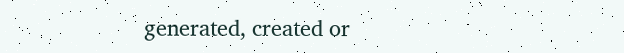generated, created or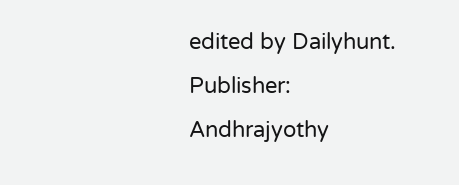edited by Dailyhunt. Publisher: Andhrajyothy